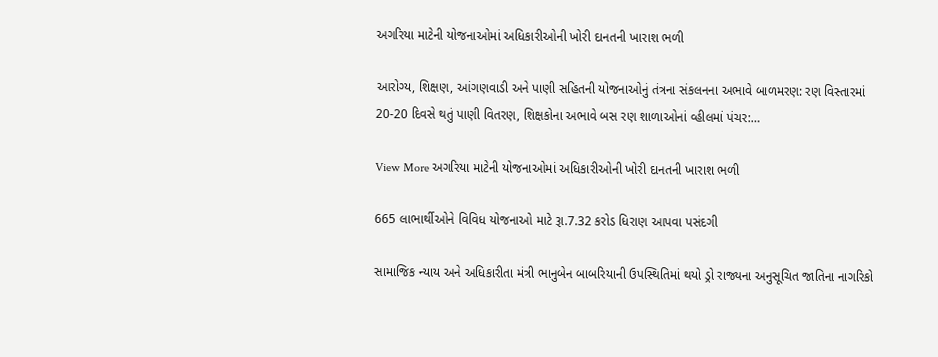અગરિયા માટેની યોજનાઓમાં અધિકારીઓની ખોરી દાનતની ખારાશ ભળી

આરોગ્ય, શિક્ષણ, આંગણવાડી અને પાણી સહિતની યોજનાઓનું તંત્રના સંકલનના અભાવે બાળમરણ: રણ વિસ્તારમાં 20-20 દિવસે થતું પાણી વિતરણ, શિક્ષકોના અભાવે બસ રણ શાળાઓનાં વ્હીલમાં પંચર:…

View More અગરિયા માટેની યોજનાઓમાં અધિકારીઓની ખોરી દાનતની ખારાશ ભળી

665 લાભાર્થીઓને વિવિધ યોજનાઓ માટે રૂા.7.32 કરોડ ધિરાણ આપવા પસંદગી

સામાજિક ન્યાય અને અધિકારીતા મંત્રી ભાનુબેન બાબરિયાની ઉપસ્થિતિમાં થયો ડ્રો રાજ્યના અનુસૂચિત જાતિના નાગરિકો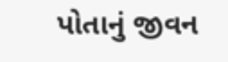પોતાનું જીવન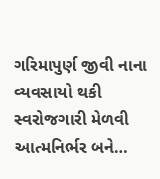ગરિમાપુર્ણ જીવી નાના વ્યવસાયો થકી સ્વરોજગારી મેળવી આત્મનિર્ભર બને…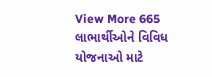View More 665 લાભાર્થીઓને વિવિધ યોજનાઓ માટે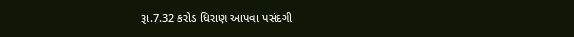રૂા.7.32 કરોડ ધિરાણ આપવા પસંદગી